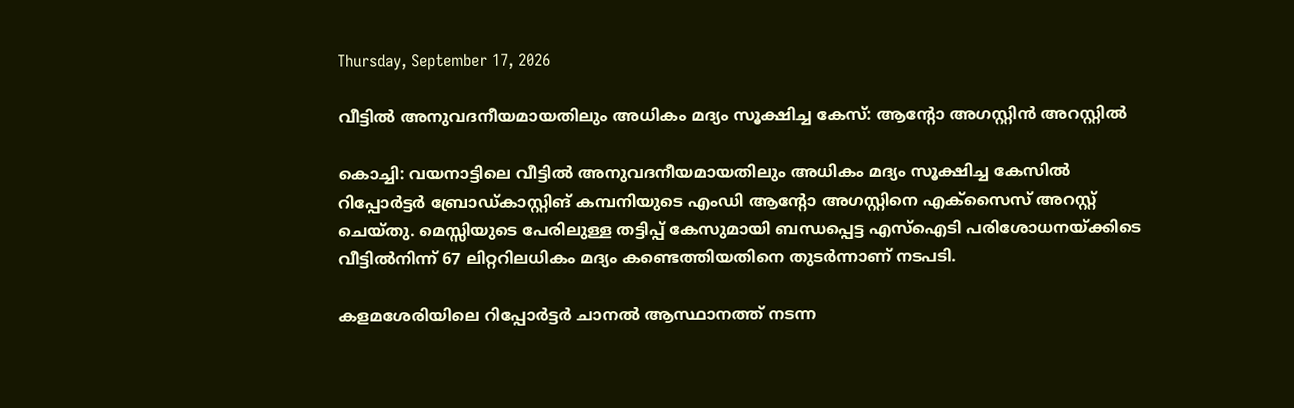Thursday, September 17, 2026

വീട്ടിൽ അനുവദനീയമായതിലും അധികം മദ്യം സൂക്ഷിച്ച കേസ്: ആന്റോ അഗസ്റ്റിൻ അറസ്റ്റിൽ

കൊച്ചി: വയനാട്ടിലെ വീട്ടിൽ അനുവദനീയമായതിലും അധികം മദ്യം സൂക്ഷിച്ച കേസിൽ റിപ്പോർട്ടർ ബ്രോഡ്കാസ്റ്റിങ് കമ്പനിയുടെ എംഡി ആന്റോ അഗസ്റ്റിനെ എക്സൈസ് അറസ്റ്റ് ചെയ്തു. മെസ്സിയുടെ പേരിലുള്ള തട്ടിപ്പ് കേസുമായി ബന്ധപ്പെട്ട എസ്‌ഐടി പരിശോധനയ്ക്കിടെ വീട്ടിൽനിന്ന് 67 ലിറ്ററിലധികം മദ്യം കണ്ടെത്തിയതിനെ തുടർന്നാണ് നടപടി.

കളമശേരിയിലെ റിപ്പോർട്ടർ ചാനൽ ആസ്ഥാനത്ത് നടന്ന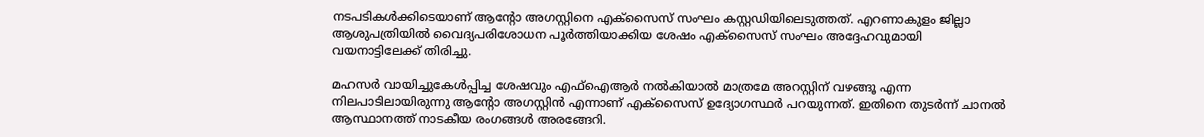നടപടികൾക്കിടെയാണ് ആന്റോ അഗസ്റ്റിനെ എക്സൈസ് സംഘം കസ്റ്റഡിയിലെടുത്തത്. എറണാകുളം ജില്ലാ ആശുപത്രിയിൽ വൈദ്യപരിശോധന പൂർത്തിയാക്കിയ ശേഷം എക്സൈസ് സംഘം അദ്ദേഹവുമായി വയനാട്ടിലേക്ക് തിരിച്ചു.

മഹസർ വായിച്ചുകേൾപ്പിച്ച ശേഷവും എഫ്‌ഐആർ നൽകിയാൽ മാത്രമേ അറസ്റ്റിന് വഴങ്ങൂ എന്ന നിലപാടിലായിരുന്നു ആന്റോ അഗസ്റ്റിൻ എന്നാണ് എക്സൈസ് ഉദ്യോഗസ്ഥർ പറയുന്നത്. ഇതിനെ തുടർന്ന് ചാനൽ ആസ്ഥാനത്ത് നാടകീയ രംഗങ്ങൾ അരങ്ങേറി.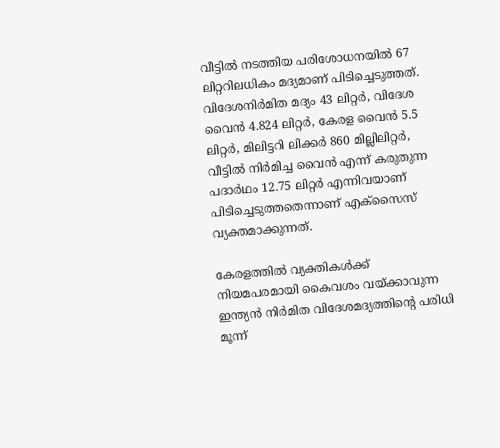വീട്ടിൽ നടത്തിയ പരിശോധനയിൽ 67 ലിറ്ററിലധികം മദ്യമാണ് പിടിച്ചെടുത്തത്. വിദേശനിർമിത മദ്യം 43 ലിറ്റർ, വിദേശ വൈൻ 4.824 ലിറ്റർ, കേരള വൈൻ 5.5 ലിറ്റർ, മിലിട്ടറി ലിക്കർ 860 മില്ലിലിറ്റർ, വീട്ടിൽ നിർമിച്ച വൈൻ എന്ന് കരുതുന്ന പദാർഥം 12.75 ലിറ്റർ എന്നിവയാണ് പിടിച്ചെടുത്തതെന്നാണ് എക്സൈസ് വ്യക്തമാക്കുന്നത്.

കേരളത്തിൽ വ്യക്തികൾക്ക് നിയമപരമായി കൈവശം വയ്ക്കാവുന്ന ഇന്ത്യൻ നിർമിത വിദേശമദ്യത്തിന്റെ പരിധി മൂന്ന്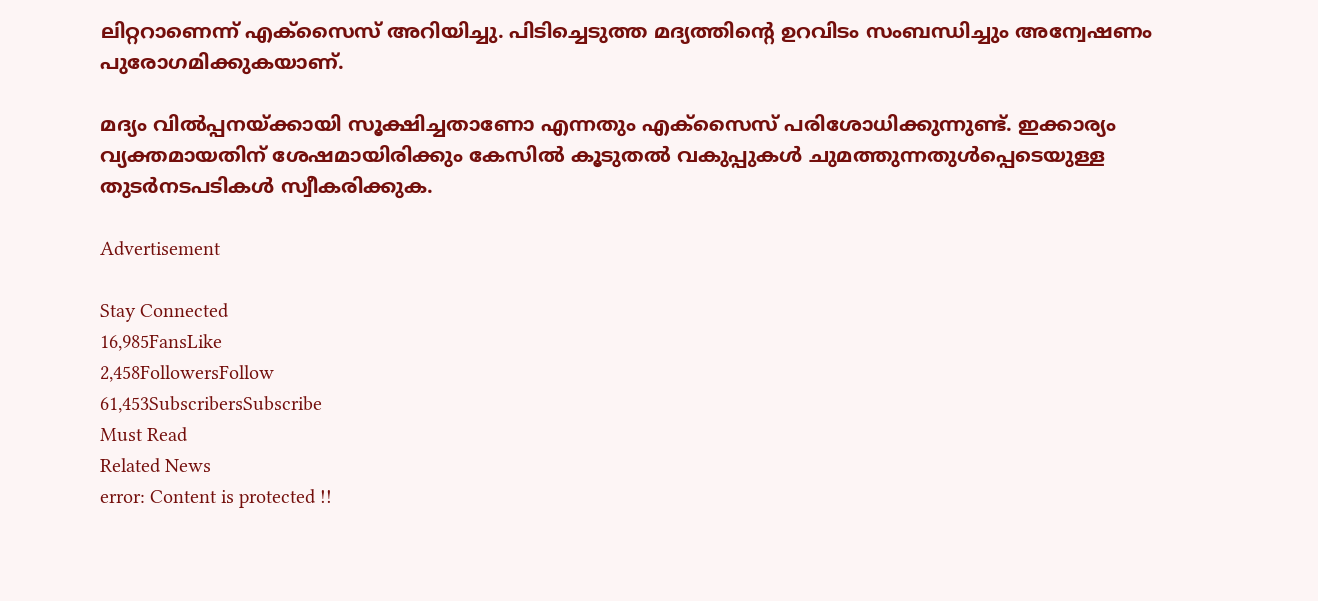ലിറ്ററാണെന്ന് എക്സൈസ് അറിയിച്ചു. പിടിച്ചെടുത്ത മദ്യത്തിന്റെ ഉറവിടം സംബന്ധിച്ചും അന്വേഷണം പുരോഗമിക്കുകയാണ്.

മദ്യം വിൽപ്പനയ്ക്കായി സൂക്ഷിച്ചതാണോ എന്നതും എക്സൈസ് പരിശോധിക്കുന്നുണ്ട്. ഇക്കാര്യം വ്യക്തമായതിന് ശേഷമായിരിക്കും കേസിൽ കൂടുതൽ വകുപ്പുകൾ ചുമത്തുന്നതുൾപ്പെടെയുള്ള തുടർനടപടികൾ സ്വീകരിക്കുക.

Advertisement

Stay Connected
16,985FansLike
2,458FollowersFollow
61,453SubscribersSubscribe
Must Read
Related News
error: Content is protected !!